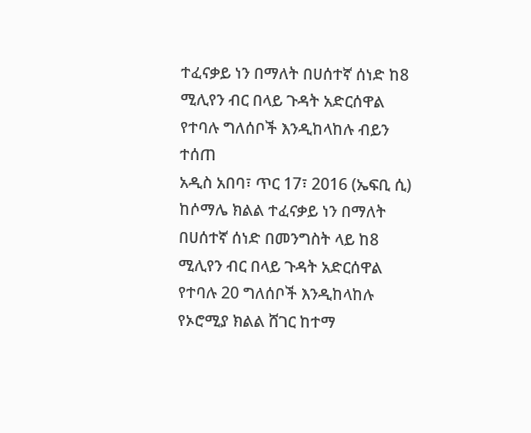ተፈናቃይ ነን በማለት በሀሰተኛ ሰነድ ከ8 ሚሊየን ብር በላይ ጉዳት አድርሰዋል የተባሉ ግለሰቦች እንዲከላከሉ ብይን ተሰጠ
አዲስ አበባ፣ ጥር 17፣ 2016 (ኤፍቢ ሲ) ከሶማሌ ክልል ተፈናቃይ ነን በማለት በሀሰተኛ ሰነድ በመንግስት ላይ ከ8 ሚሊየን ብር በላይ ጉዳት አድርሰዋል የተባሉ 20 ግለሰቦች እንዲከላከሉ የኦሮሚያ ክልል ሸገር ከተማ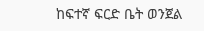ከፍተኛ ፍርድ ቤት ወንጀል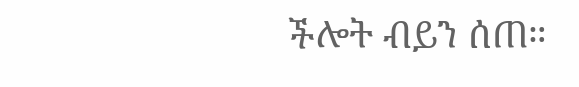ችሎት ብይን ሰጠ።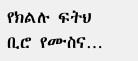የክልሉ ፍትህ ቢሮ የሙስና…